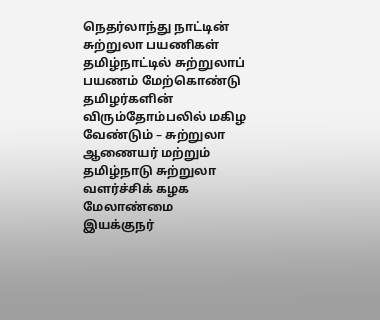நெதர்லாந்து நாட்டின் சுற்றுலா பயணிகள் தமிழ்நாட்டில் சுற்றுலாப் பயணம் மேற்கொண்டு தமிழர்களின் விரும்தோம்பலில் மகிழ வேண்டும் – சுற்றுலா ஆணையர் மற்றும் தமிழ்நாடு சுற்றுலா வளர்ச்சிக் கழக மேலாண்மை இயக்குநர்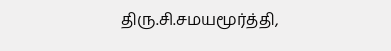திரு.சி.சமயமூர்த்தி,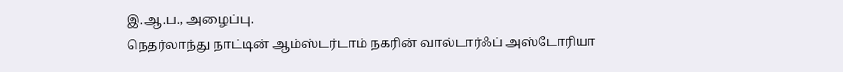இ.ஆ.ப., அழைப்பு.
நெதர்லாந்து நாட்டின் ஆம்ஸ்டர்டாம் நகரின் வால்டார்ஃப் அஸ்டோரியா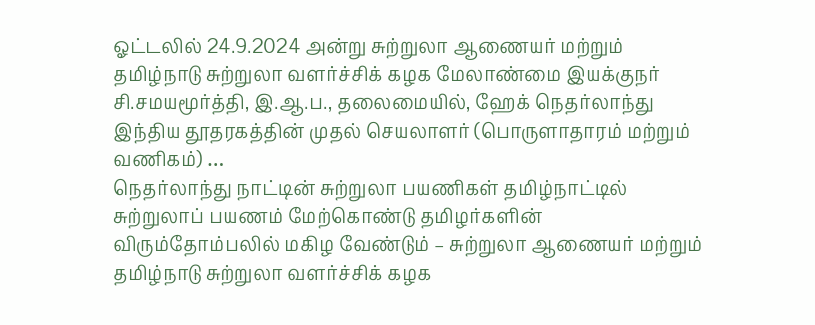ஓட்டலில் 24.9.2024 அன்று சுற்றுலா ஆணையர் மற்றும் தமிழ்நாடு சுற்றுலா வளர்ச்சிக் கழக மேலாண்மை இயக்குநர் சி.சமயமூர்த்தி, இ.ஆ.ப., தலைமையில், ஹேக் நெதர்லாந்து இந்திய தூதரகத்தின் முதல் செயலாளர் (பொருளாதாரம் மற்றும் வணிகம்) …
நெதர்லாந்து நாட்டின் சுற்றுலா பயணிகள் தமிழ்நாட்டில் சுற்றுலாப் பயணம் மேற்கொண்டு தமிழர்களின் விரும்தோம்பலில் மகிழ வேண்டும் – சுற்றுலா ஆணையர் மற்றும் தமிழ்நாடு சுற்றுலா வளர்ச்சிக் கழக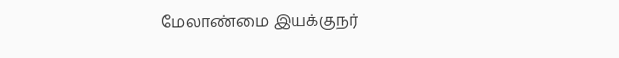மேலாண்மை இயக்குநர்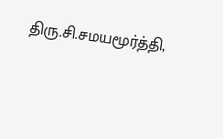திரு.சி.சமயமூர்த்தி,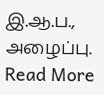இ.ஆ.ப., அழைப்பு. Read More